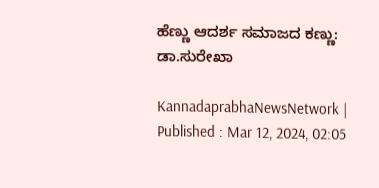ಹೆಣ್ಣು ಆದರ್ಶ ಸಮಾಜದ ಕಣ್ಣು: ಡಾ.ಸುರೇಖಾ

KannadaprabhaNewsNetwork |
Published : Mar 12, 2024, 02:05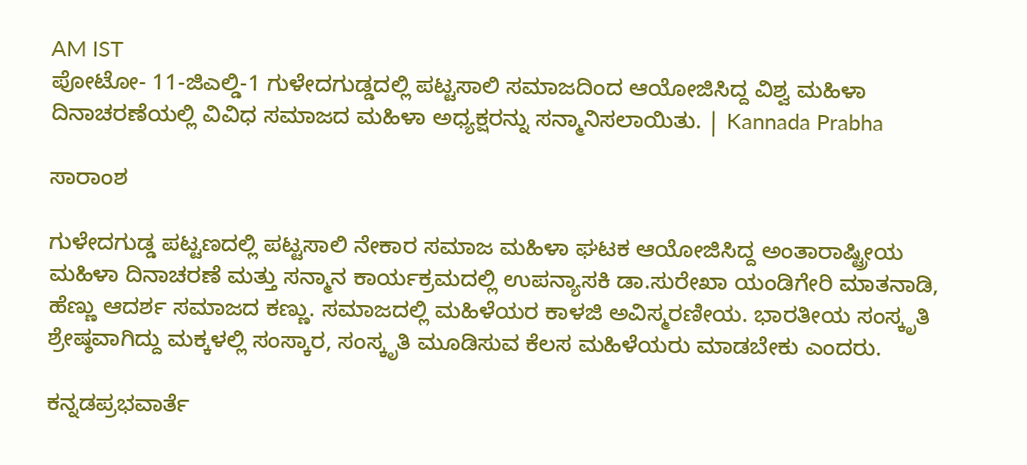AM IST
ಪೋಟೋ- 11-ಜಿಎಲ್ಡಿ-1 ಗುಳೇದಗುಡ್ಡದಲ್ಲಿ ಪಟ್ಟಸಾಲಿ ಸಮಾಜದಿಂದ ಆಯೋಜಿಸಿದ್ದ ವಿಶ್ವ ಮಹಿಳಾ ದಿನಾಚರಣೆಯಲ್ಲಿ ವಿವಿಧ ಸಮಾಜದ ಮಹಿಳಾ ಅಧ್ಯಕ್ಷರನ್ನು ಸನ್ಮಾನಿಸಲಾಯಿತು. | Kannada Prabha

ಸಾರಾಂಶ

ಗುಳೇದಗುಡ್ಡ ಪಟ್ಟಣದಲ್ಲಿ ಪಟ್ಟಸಾಲಿ ನೇಕಾರ ಸಮಾಜ ಮಹಿಳಾ ಘಟಕ ಆಯೋಜಿಸಿದ್ದ ಅಂತಾರಾಷ್ಟ್ರೀಯ ಮಹಿಳಾ ದಿನಾಚರಣೆ ಮತ್ತು ಸನ್ಮಾನ ಕಾರ್ಯಕ್ರಮದಲ್ಲಿ ಉಪನ್ಯಾಸಕಿ ಡಾ.ಸುರೇಖಾ ಯಂಡಿಗೇರಿ ಮಾತನಾಡಿ, ಹೆಣ್ಣು ಆದರ್ಶ ಸಮಾಜದ ಕಣ್ಣು. ಸಮಾಜದಲ್ಲಿ ಮಹಿಳೆಯರ ಕಾಳಜಿ ಅವಿಸ್ಮರಣೀಯ. ಭಾರತೀಯ ಸಂಸ್ಕೃತಿ ಶ್ರೇಷ್ಠವಾಗಿದ್ದು ಮಕ್ಕಳಲ್ಲಿ ಸಂಸ್ಕಾರ, ಸಂಸ್ಕೃತಿ ಮೂಡಿಸುವ ಕೆಲಸ ಮಹಿಳೆಯರು ಮಾಡಬೇಕು ಎಂದರು.

ಕನ್ನಡಪ್ರಭವಾರ್ತೆ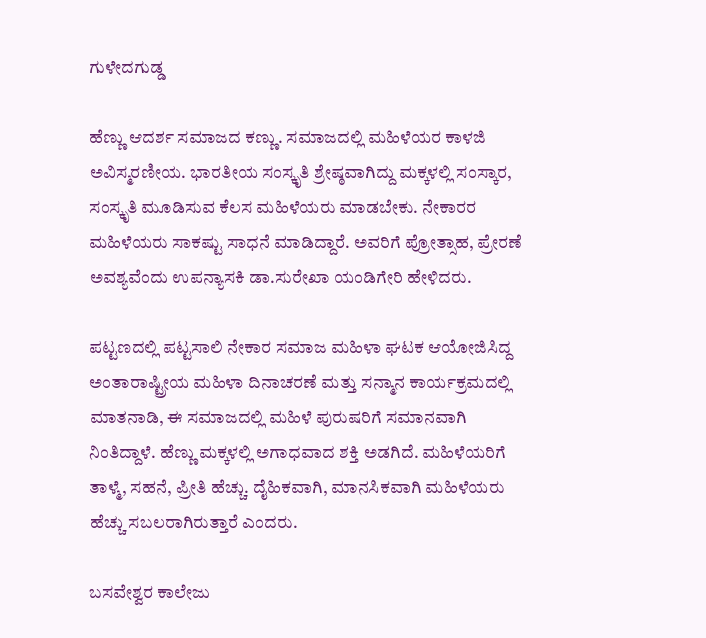ಗುಳೇದಗುಡ್ಡ

ಹೆಣ್ಣು ಆದರ್ಶ ಸಮಾಜದ ಕಣ್ಣು. ಸಮಾಜದಲ್ಲಿ ಮಹಿಳೆಯರ ಕಾಳಜಿ ಅವಿಸ್ಮರಣೀಯ. ಭಾರತೀಯ ಸಂಸ್ಕೃತಿ ಶ್ರೇಷ್ಠವಾಗಿದ್ದು ಮಕ್ಕಳಲ್ಲಿ ಸಂಸ್ಕಾರ, ಸಂಸ್ಕೃತಿ ಮೂಡಿಸುವ ಕೆಲಸ ಮಹಿಳೆಯರು ಮಾಡಬೇಕು. ನೇಕಾರರ ಮಹಿಳೆಯರು ಸಾಕಷ್ಟು ಸಾಧನೆ ಮಾಡಿದ್ದಾರೆ. ಅವರಿಗೆ ಪ್ರೋತ್ಸಾಹ, ಪ್ರೇರಣೆ ಅವಶ್ಯವೆಂದು ಉಪನ್ಯಾಸಕಿ ಡಾ.ಸುರೇಖಾ ಯಂಡಿಗೇರಿ ಹೇಳಿದರು.

ಪಟ್ಟಣದಲ್ಲಿ ಪಟ್ಟಸಾಲಿ ನೇಕಾರ ಸಮಾಜ ಮಹಿಳಾ ಘಟಕ ಆಯೋಜಿಸಿದ್ದ ಅಂತಾರಾಷ್ಟ್ರೀಯ ಮಹಿಳಾ ದಿನಾಚರಣೆ ಮತ್ತು ಸನ್ಮಾನ ಕಾರ್ಯಕ್ರಮದಲ್ಲಿ ಮಾತನಾಡಿ, ಈ ಸಮಾಜದಲ್ಲಿ ಮಹಿಳೆ ಪುರುಷರಿಗೆ ಸಮಾನವಾಗಿ ನಿಂತಿದ್ದಾಳೆ. ಹೆಣ್ಣು ಮಕ್ಕಳಲ್ಲಿ ಅಗಾಧವಾದ ಶಕ್ತಿ ಅಡಗಿದೆ. ಮಹಿಳೆಯರಿಗೆ ತಾಳ್ಮೆ, ಸಹನೆ, ಪ್ರೀತಿ ಹೆಚ್ಚು. ದೈಹಿಕವಾಗಿ, ಮಾನಸಿಕವಾಗಿ ಮಹಿಳೆಯರು ಹೆಚ್ಚು ಸಬಲರಾಗಿರುತ್ತಾರೆ ಎಂದರು.

ಬಸವೇಶ್ವರ ಕಾಲೇಜು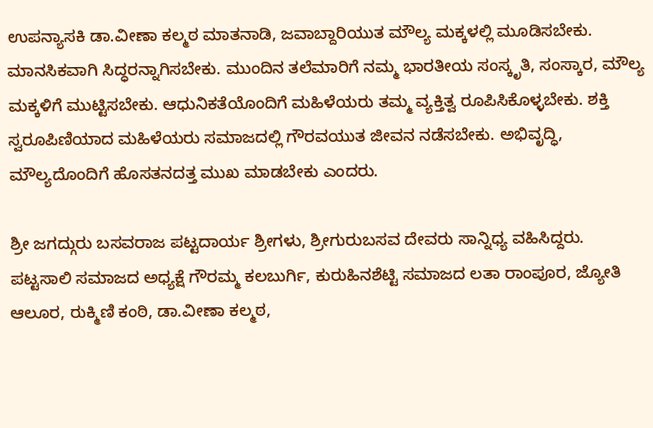ಉಪನ್ಯಾಸಕಿ ಡಾ.ವೀಣಾ ಕಲ್ಮಠ ಮಾತನಾಡಿ, ಜವಾಬ್ದಾರಿಯುತ ಮೌಲ್ಯ ಮಕ್ಕಳಲ್ಲಿ ಮೂಡಿಸಬೇಕು. ಮಾನಸಿಕವಾಗಿ ಸಿದ್ಧರನ್ನಾಗಿಸಬೇಕು. ಮುಂದಿನ ತಲೆಮಾರಿಗೆ ನಮ್ಮ ಭಾರತೀಯ ಸಂಸ್ಕೃತಿ, ಸಂಸ್ಕಾರ, ಮೌಲ್ಯ ಮಕ್ಕಳಿಗೆ ಮುಟ್ಟಿಸಬೇಕು. ಆಧುನಿಕತೆಯೊಂದಿಗೆ ಮಹಿಳೆಯರು ತಮ್ಮ ವ್ಯಕ್ತಿತ್ವ ರೂಪಿಸಿಕೊಳ್ಳಬೇಕು. ಶಕ್ತಿ ಸ್ವರೂಪಿಣಿಯಾದ ಮಹಿಳೆಯರು ಸಮಾಜದಲ್ಲಿ ಗೌರವಯುತ ಜೀವನ ನಡೆಸಬೇಕು. ಅಭಿವೃದ್ಧಿ, ಮೌಲ್ಯದೊಂದಿಗೆ ಹೊಸತನದತ್ತ ಮುಖ ಮಾಡಬೇಕು ಎಂದರು.

ಶ್ರೀ ಜಗದ್ಗುರು ಬಸವರಾಜ ಪಟ್ಟದಾರ್ಯ ಶ್ರೀಗಳು, ಶ್ರೀಗುರುಬಸವ ದೇವರು ಸಾನ್ನಿಧ್ಯ ವಹಿಸಿದ್ದರು. ಪಟ್ಟಸಾಲಿ ಸಮಾಜದ ಅಧ್ಯಕ್ಷೆ ಗೌರಮ್ಮ ಕಲಬುರ್ಗಿ, ಕುರುಹಿನಶೆಟ್ಟಿ ಸಮಾಜದ ಲತಾ ರಾಂಪೂರ, ಜ್ಯೋತಿ ಆಲೂರ, ರುಕ್ಮಿಣಿ ಕಂಠಿ, ಡಾ.ವೀಣಾ ಕಲ್ಮಠ,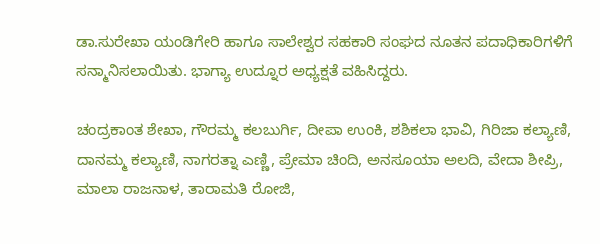ಡಾ.ಸುರೇಖಾ ಯಂಡಿಗೇರಿ ಹಾಗೂ ಸಾಲೇಶ್ವರ ಸಹಕಾರಿ ಸಂಘದ ನೂತನ ಪದಾಧಿಕಾರಿಗಳಿಗೆ ಸನ್ಮಾನಿಸಲಾಯಿತು. ಭಾಗ್ಯಾ ಉದ್ನೂರ ಅಧ್ಯಕ್ಷತೆ ವಹಿಸಿದ್ದರು.

ಚಂದ್ರಕಾಂತ ಶೇಖಾ, ಗೌರಮ್ಮ ಕಲಬುರ್ಗಿ, ದೀಪಾ ಉಂಕಿ, ಶಶಿಕಲಾ ಭಾವಿ, ಗಿರಿಜಾ ಕಲ್ಯಾಣಿ, ದಾನಮ್ಮ ಕಲ್ಯಾಣಿ, ನಾಗರತ್ನಾ ಎಣ್ಣಿ, ಪ್ರೇಮಾ ಚಿಂದಿ, ಅನಸೂಯಾ ಅಲದಿ, ವೇದಾ ಶೀಪ್ರಿ, ಮಾಲಾ ರಾಜನಾಳ, ತಾರಾಮತಿ ರೋಜಿ,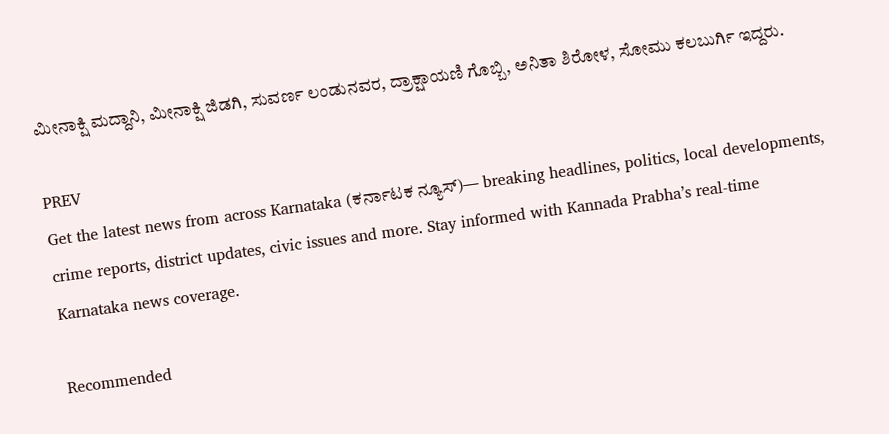ಮೀನಾಕ್ಷಿ ಮದ್ದಾನಿ, ಮೀನಾಕ್ಷಿ ಜಿಡಗಿ, ಸುವರ್ಣ ಲಂಡುನವರ, ದ್ರಾಕ್ಷಾಯಣಿ ಗೊಬ್ಬಿ, ಅನಿತಾ ಶಿರೋಳ, ಸೋಮು ಕಲಬುರ್ಗಿ ಇದ್ದರು.

PREV
Get the latest news from across Karnataka (ಕರ್ನಾಟಕ ನ್ಯೂಸ್)— breaking headlines, politics, local developments, crime reports, district updates, civic issues and more. Stay informed with Kannada Prabha’s real‑time Karnataka news coverage.

Recommended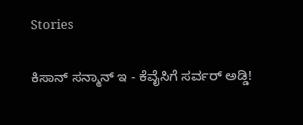Stories

ಕಿಸಾನ್‌ ಸನ್ಮಾನ್‌ ಇ - ಕೆವೈಸಿಗೆ ಸರ್ವರ್‌ ಅಡ್ಡಿ!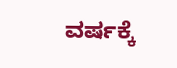ವರ್ಷಕ್ಕೆ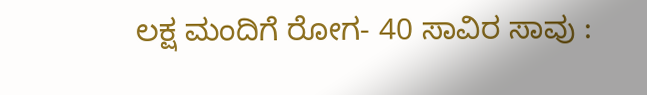ಲಕ್ಷ ಮಂದಿಗೆ ರೋಗ- 40 ಸಾವಿರ ಸಾವು :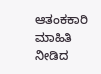ಆತಂಕಕಾರಿ ಮಾಹಿತಿ ನೀಡಿದ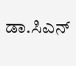ಡಾ.ಸಿಎನ್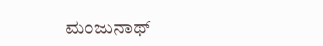ಮಂಜುನಾಥ್